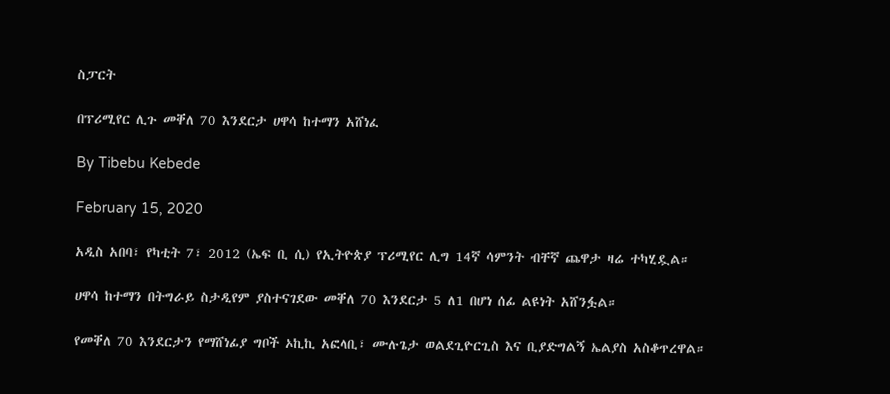ስፓርት

በፕሪሚየር ሊጉ መቐለ 70 እንደርታ ሀዋሳ ከተማን አሸነፈ

By Tibebu Kebede

February 15, 2020

አዲስ አበባ፣ የካቲት 7፣ 2012 (ኤፍ ቢ ሲ) የኢትዮጵያ ፕሪሚየር ሊግ 14ኛ ሳምንት ብቸኛ ጨዋታ ዛሬ ተካሂዷል።

ሀዋሳ ከተማን በትግራይ ስታዲየም ያስተናገደው መቐለ 70 እንደርታ 5 ለ1 በሆነ ሰፊ ልዩነት አሸንፏል።

የመቐለ 70 እንደርታን የማሸነፊያ ግቦች ኦኪኪ አፎላቢ፣ ሙሉጌታ ወልደጊዮርጊስ እና ቢያድግልኝ ኤልያስ አስቆጥረዋል።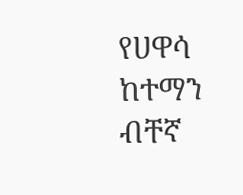የሀዋሳ ከተማን ብቸኛ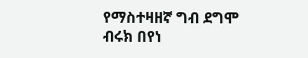የማስተዛዘኛ ግብ ደግሞ ብሩክ በየነ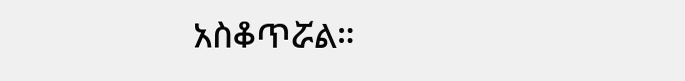አስቆጥሯል።